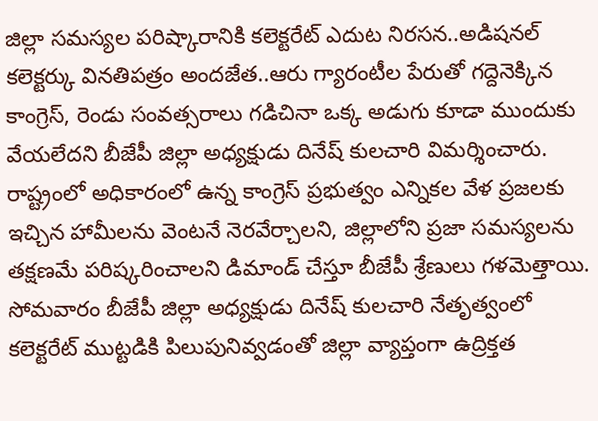జిల్లా సమస్యల పరిష్కారానికి కలెక్టరేట్ ఎదుట నిరసన..అడిషనల్ కలెక్టర్కు వినతిపత్రం అందజేత..ఆరు గ్యారంటీల పేరుతో గద్దెనెక్కిన కాంగ్రెస్, రెండు సంవత్సరాలు గడిచినా ఒక్క అడుగు కూడా ముందుకు వేయలేదని బీజేపీ జిల్లా అధ్యక్షుడు దినేష్ కులచారి విమర్శించారు.
రాష్ట్రంలో అధికారంలో ఉన్న కాంగ్రెస్ ప్రభుత్వం ఎన్నికల వేళ ప్రజలకు ఇచ్చిన హామీలను వెంటనే నెరవేర్చాలని, జిల్లాలోని ప్రజా సమస్యలను తక్షణమే పరిష్కరించాలని డిమాండ్ చేస్తూ బీజేపీ శ్రేణులు గళమెత్తాయి. సోమవారం బీజేపీ జిల్లా అధ్యక్షుడు దినేష్ కులచారి నేతృత్వంలో కలెక్టరేట్ ముట్టడికి పిలుపునివ్వడంతో జిల్లా వ్యాప్తంగా ఉద్రిక్తత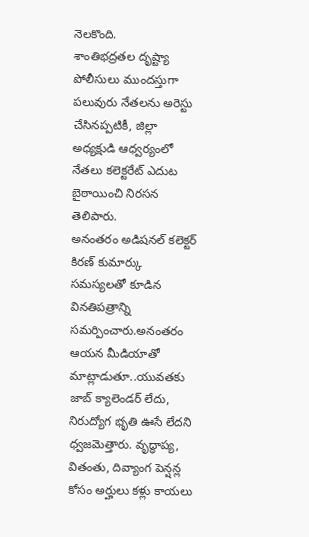నెలకొంది.
శాంతిభద్రతల దృష్ట్యా పోలీసులు ముందస్తుగా పలువురు నేతలను అరెస్టు చేసినప్పటికీ, జిల్లా అధ్యక్షుడి ఆధ్వర్యంలో నేతలు కలెక్టరేట్ ఎదుట బైఠాయించి నిరసన తెలిపారు.
అనంతరం అడిషనల్ కలెక్టర్ కిరణ్ కుమార్కు సమస్యలతో కూడిన వినతిపత్రాన్ని సమర్పించారు.అనంతరం ఆయన మీడియాతో మాట్లాడుతూ..యువతకు జాబ్ క్యాలెండర్ లేదు, నిరుద్యోగ భృతి ఊసే లేదని ధ్వజమెత్తారు. వృద్ధాప్య, వితంతు, దివ్యాంగ పెన్షన్ల కోసం అర్హులు కళ్లు కాయలు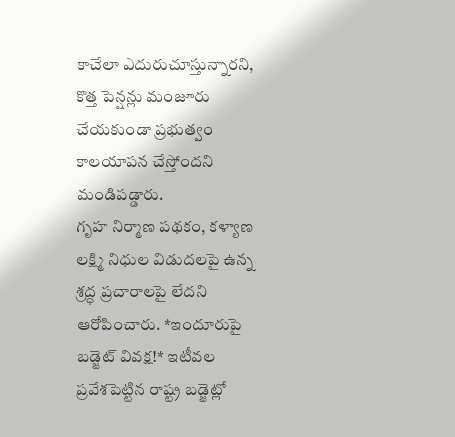కాచేలా ఎదురుచూస్తున్నారని, కొత్త పెన్షన్లు మంజూరు చేయకుండా ప్రభుత్వం కాలయాపన చేస్తోందని మండిపడ్డారు.
గృహ నిర్మాణ పథకం, కళ్యాణ లక్ష్మి నిధుల విడుదలపై ఉన్న శ్రద్ధ ప్రచారాలపై లేదని ఆరోపించారు. *ఇందూరుపై బడ్జెట్ వివక్ష!* ఇటీవల ప్రవేశపెట్టిన రాష్ట్ర బడ్జెట్లో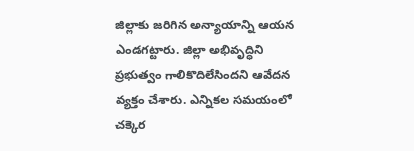జిల్లాకు జరిగిన అన్యాయాన్ని ఆయన ఎండగట్టారు. జిల్లా అభివృద్ధిని ప్రభుత్వం గాలికొదిలేసిందని ఆవేదన వ్యక్తం చేశారు. ఎన్నికల సమయంలో చక్కెర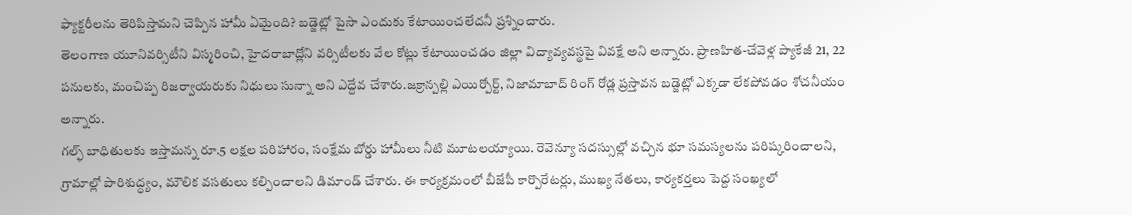ఫ్యాక్టరీలను తెరిపిస్తామని చెప్పిన హామీ ఏమైంది? బడ్జెట్లో పైసా ఎందుకు కేటాయించలేదనీ ప్రశ్నించారు.
తెలంగాణ యూనివర్సిటీని విస్మరించి, హైదరాబాద్లోని వర్సిటీలకు వేల కోట్లు కేటాయించడం జిల్లా విద్యావ్యవస్థపై వివక్షే అని అన్నారు. ప్రాణహిత-చేవెళ్ల ప్యాకేజీ 21, 22 పనులకు, మంచిప్ప రిజర్వాయరుకు నిధులు సున్నా అని ఎద్దేవ చేశారు.జక్రాన్పల్లి ఎయిర్పోర్ట్, నిజామాబాద్ రింగ్ రోడ్ల ప్రస్తావన బడ్జెట్లో ఎక్కడా లేకపోవడం శోచనీయం అన్నారు.
గల్ఫ్ బాధితులకు ఇస్తామన్న రూ.5 లక్షల పరిహారం, సంక్షేమ బోర్డు హామీలు నీటి మూటలయ్యాయి. రెవెన్యూ సదస్సుల్లో వచ్చిన భూ సమస్యలను పరిష్కరించాలని, గ్రామాల్లో పారిశుద్ధ్యం, మౌలిక వసతులు కల్పించాలని డిమాండ్ చేశారు. ఈ కార్యక్రమంలో బీజేపీ కార్పొరేటర్లు, ముఖ్య నేతలు, కార్యకర్తలు పెద్ద సంఖ్యలో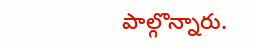పాల్గొన్నారు.